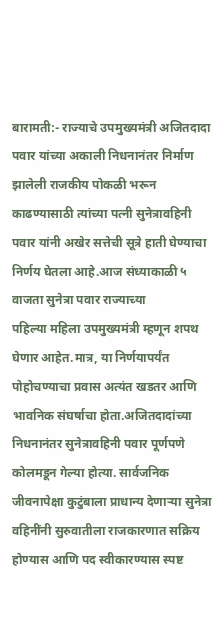बारामती:- राज्याचे उपमुख्यमंत्री अजितदादा पवार यांच्या अकाली निधनानंतर निर्माण झालेली राजकीय पोकळी भरून काढण्यासाठी त्यांच्या पत्नी सुनेत्रावहिनी पवार यांनी अखेर सत्तेची सूत्रे हाती घेण्याचा निर्णय घेतला आहे.आज संध्याकाळी ५ वाजता सुनेत्रा पवार राज्याच्या
पहिल्या महिला उपमुख्यमंत्री म्हणून शपथ घेणार आहेत.मात्र, या निर्णयापर्यंत पोहोचण्याचा प्रवास अत्यंत खडतर आणि भावनिक संघर्षाचा होता.अजितदादांच्या निधनानंतर सुनेत्रावहिनी पवार पूर्णपणे कोलमडून गेल्या होत्या. सार्वजनिक जीवनापेक्षा कुटुंबाला प्राधान्य देणाऱ्या सुनेत्रा वहिनींनी सुरुवातीला राजकारणात सक्रिय होण्यास आणि पद स्वीकारण्यास स्पष्ट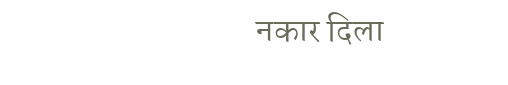नकार दिला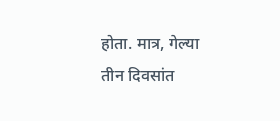होता. मात्र, गेल्या तीन दिवसांत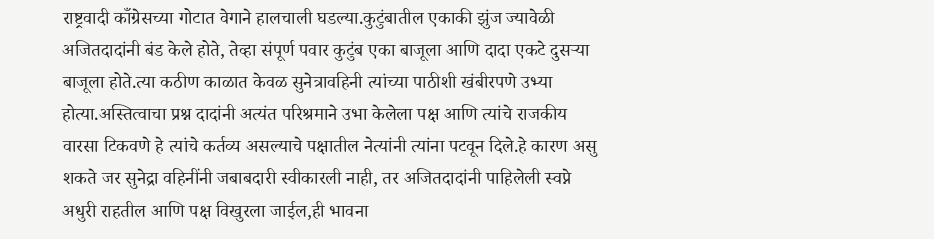राष्ट्रवादी काँग्रेसच्या गोटात वेगाने हालचाली घडल्या.कुटुंबातील एकाकी झुंज ज्यावेळी अजितदादांनी बंड केले होते, तेव्हा संपूर्ण पवार कुटुंब एका बाजूला आणि दादा एकटे दुसऱ्या बाजूला होते.त्या कठीण काळात केवळ सुनेत्रावहिनी त्यांच्या पाठीशी खंबीरपणे उभ्या होत्या.अस्तित्वाचा प्रश्न दादांनी अत्यंत परिश्रमाने उभा केलेला पक्ष आणि त्यांचे राजकीय वारसा टिकवणे हे त्यांचे कर्तव्य असल्याचे पक्षातील नेत्यांनी त्यांना पटवून दिले.हे कारण असु शकते जर सुनेद्रा वहिनींनी जबाबदारी स्वीकारली नाही, तर अजितदादांनी पाहिलेली स्वप्ने अधुरी राहतील आणि पक्ष विखुरला जाईल,ही भावना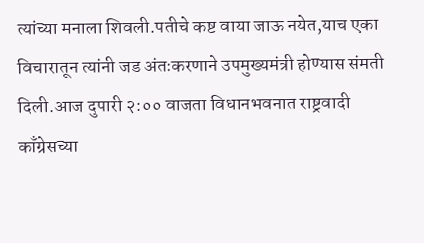त्यांच्या मनाला शिवली.पतीचे कष्ट वाया जाऊ नयेत,याच एका विचारातून त्यांनी जड अंतःकरणाने उपमुख्यमंत्री होण्यास संमती दिली.आज दुपारी २:०० वाजता विधानभवनात राष्ट्रवादी काँग्रेसच्या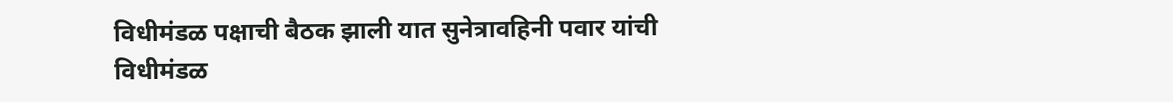विधीमंडळ पक्षाची बैठक झाली यात सुनेत्रावहिनी पवार यांची विधीमंडळ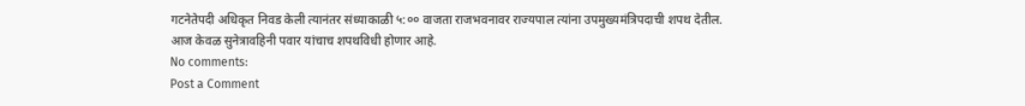गटनेतेपदी अधिकृत निवड केली त्यानंतर संध्याकाळी ५:०० वाजता राजभवनावर राज्यपाल त्यांना उपमुख्यमंत्रिपदाची शपथ देतील. आज केवळ सुनेत्रावहिनी पवार यांचाच शपथविधी होणार आहे.
No comments:
Post a Comment